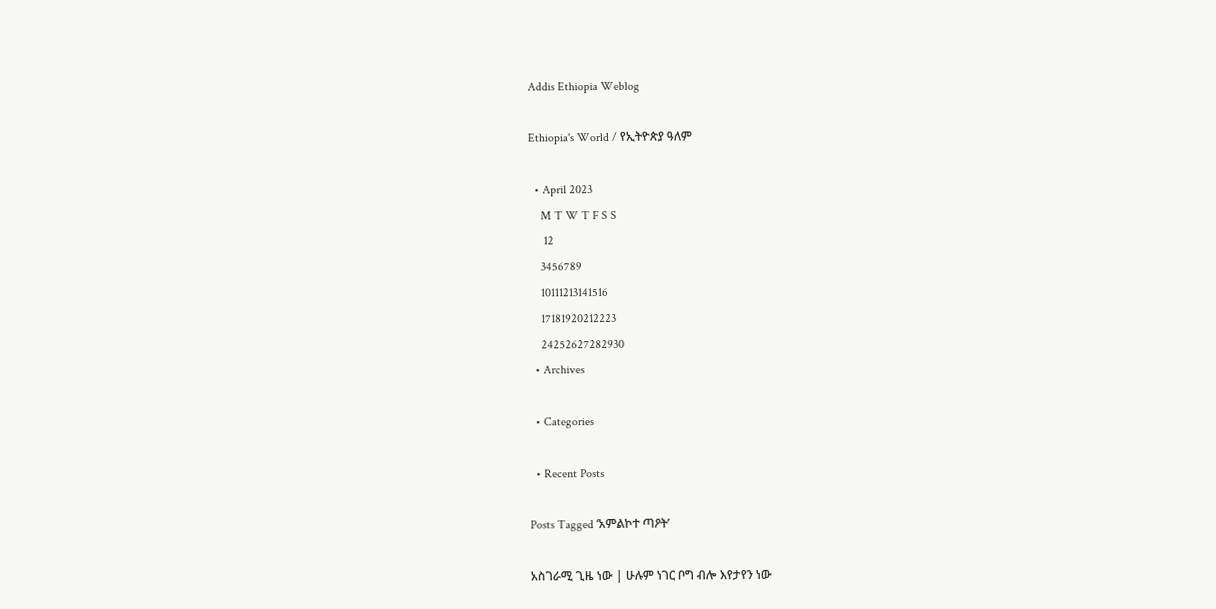Addis Ethiopia Weblog

Ethiopia's World / የኢትዮጵያ ዓለም

  • April 2023
    M T W T F S S
     12
    3456789
    10111213141516
    17181920212223
    24252627282930
  • Archives

  • Categories

  • Recent Posts

Posts Tagged ‘አምልኮተ ጣዖት’

አስገራሚ ጊዜ ነው | ሁሉም ነገር ቦግ ብሎ እየታየን ነው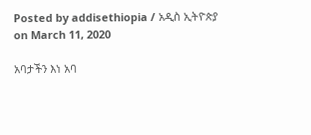Posted by addisethiopia / አዲስ ኢትዮጵያ on March 11, 2020

አባታችን እነ አባ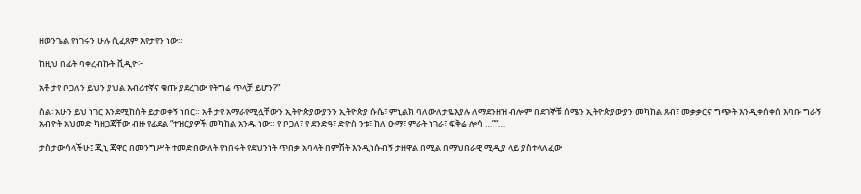ዘወንጌል የነገሩን ሁሉ ሲፈጸም እየታየን ነው።

ከዚህ በፊት ባቀረብኩት ቪዲዮ፦

አቶ ታየ ቦጋለን ይህን ያህል እብሪተኛና ቁጡ ያደረገው የትግሬ ጥላቻ ይሆን?”

ስል፡ አሁን ይህ ነገር እንደሚከሰት ይታወቀኝ ነበር። አቶ ታየ አማራየሚሏቸውን ኢትዮጵያውያንን ኢትዮጵያ ሱሴ፣ ምኒልክ ባለውለታዬእያሉ ለማደንዘዝ ብሎም በደገኞቹ ሰሜን ኢትዮጵያውያን መካከል ጸብ፣ መቃቃርና ግጭት እንዲቀሰቀሰ እባቡ ግራኝ አብዮት አህመድ ካዘጋጃቸው ብዙ የፊደል “ተዝርያዎች መካከል አንዱ ነው። የ ቦጋለ፣ የ ደንድዓ፣ ድዮስ ንቱ፣ ከለ ዑማ፣ ምራት ነገራ፣ ፍቅሬ ሎሳ …”“…

ታስታውሳላችሁ፤ ጂኒ ጃዋር በመንግሥት ተመድበውለት የነበሩት የደህንነት ጥበቃ አባላት በምሽት እንዲነሱብኝ ታዘዋል በሚል በማህበራዊ ሚዲያ ላይ ያስተላለፈው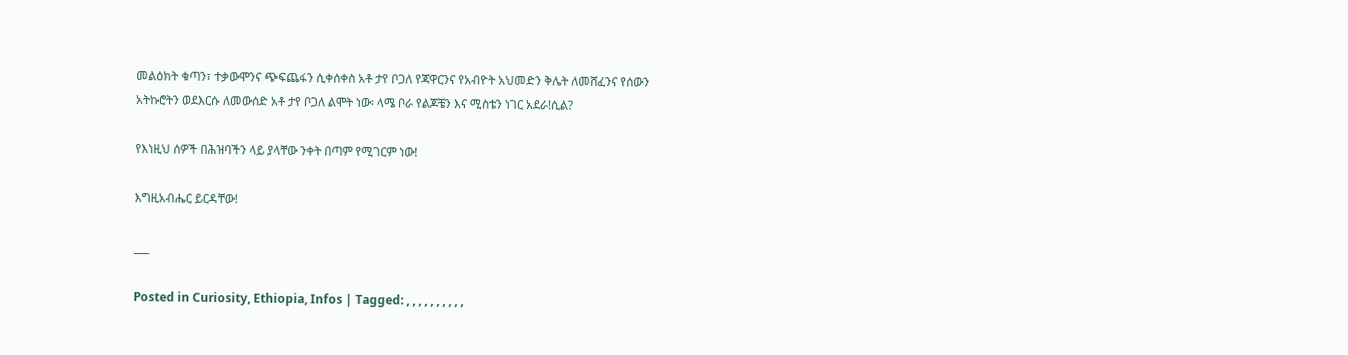መልዕክት ቁጣን፣ ተቃውሞንና ጭፍጨፋን ሲቀሰቀስ አቶ ታየ ቦጋለ የጃዋርንና የአብዮት አህመድን ቅሌት ለመሸፈንና የሰውን አትኩሮትን ወደእርሱ ለመውሰድ አቶ ታየ ቦጋለ ልሞት ነው፡ ላሜ ቦራ የልጆቼን እና ሚስቴን ነገር አደራ!ሲል?

የእነዚህ ሰዎች በሕዝባችን ላይ ያላቸው ንቀት በጣም የሚገርም ነው!

እግዚአብሔር ይርዳቸው!

___

Posted in Curiosity, Ethiopia, Infos | Tagged: , , , , , , , , , ,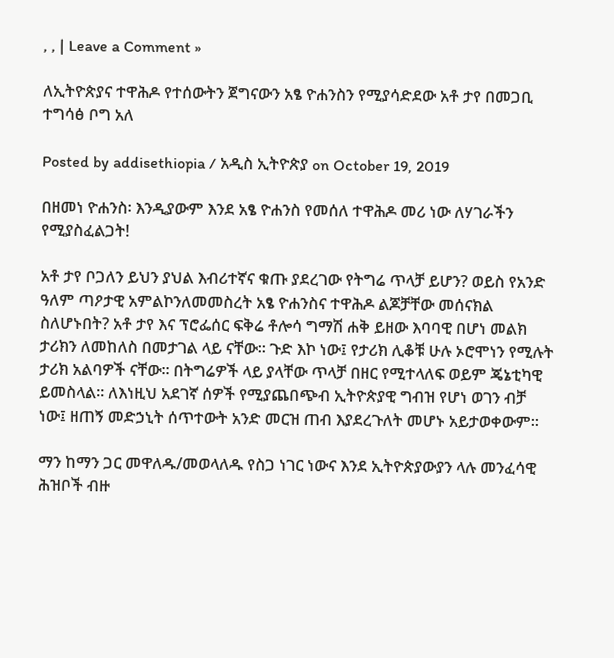, , | Leave a Comment »

ለኢትዮጵያና ተዋሕዶ የተሰውትን ጀግናውን አፄ ዮሐንስን የሚያሳድደው አቶ ታየ በመጋቢ ተግሳፅ ቦግ አለ

Posted by addisethiopia / አዲስ ኢትዮጵያ on October 19, 2019

በዘመነ ዮሐንስ፡ እንዲያውም እንደ አፄ ዮሐንስ የመሰለ ተዋሕዶ መሪ ነው ለሃገራችን የሚያስፈልጋት!

አቶ ታየ ቦጋለን ይህን ያህል እብሪተኛና ቁጡ ያደረገው የትግሬ ጥላቻ ይሆን? ወይስ የአንድ ዓለም ጣዖታዊ አምልኮንለመመስረት አፄ ዮሐንስና ተዋሕዶ ልጆቻቸው መሰናክል ስለሆኑበት? አቶ ታየ እና ፕሮፌሰር ፍቅሬ ቶሎሳ ግማሽ ሐቅ ይዘው እባባዊ በሆነ መልክ ታሪክን ለመከለስ በመታገል ላይ ናቸው። ጉድ እኮ ነው፤ የታሪክ ሊቆቹ ሁሉ ኦሮሞነን የሚሉት ታሪክ አልባዎች ናቸው። በትግሬዎች ላይ ያላቸው ጥላቻ በዘር የሚተላለፍ ወይም ጄኔቲካዊ ይመስላል። ለእነዚህ አደገኛ ሰዎች የሚያጨበጭብ ኢትዮጵያዊ ግብዝ የሆነ ወገን ብቻ ነው፤ ዘጠኝ መድኃኒት ሰጥተውት አንድ መርዝ ጠብ እያደረጉለት መሆኑ አይታወቀውም።

ማን ከማን ጋር መዋለዱ/መወላለዱ የስጋ ነገር ነውና እንደ ኢትዮጵያውያን ላሉ መንፈሳዊ ሕዝቦች ብዙ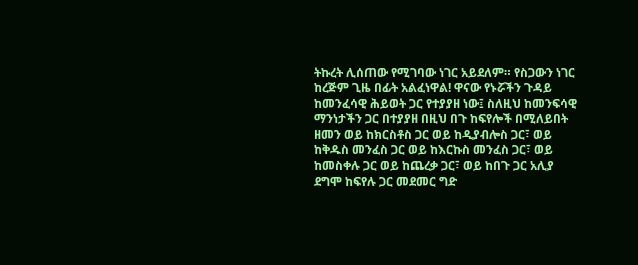ትኩረት ሊሰጠው የሚገባው ነገር አይደለም። የስጋውን ነገር ከረጅም ጊዜ በፊት አልፈነዋል! ዋናው የኑሯችን ጉዳይ ከመንፈሳዊ ሕይወት ጋር የተያያዘ ነው፤ ስለዚህ ከመንፍሳዊ ማንነታችን ጋር በተያያዘ በዚህ በጉ ከፍየሎች በሚለይበት ዘመን ወይ ከክርስቶስ ጋር ወይ ከዲያብሎስ ጋር፣ ወይ ከቅዱስ መንፈስ ጋር ወይ ከእርኩስ መንፈስ ጋር፣ ወይ ከመስቀሉ ጋር ወይ ከጨረቃ ጋር፣ ወይ ከበጉ ጋር አሊያ ደግሞ ከፍየሉ ጋር መደመር ግድ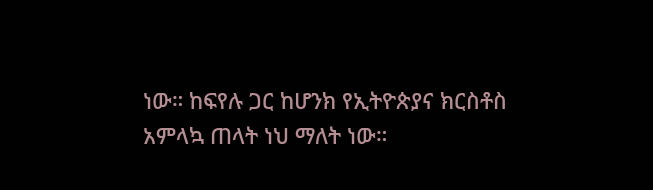ነው። ከፍየሉ ጋር ከሆንክ የኢትዮጵያና ክርስቶስ አምላኳ ጠላት ነህ ማለት ነው።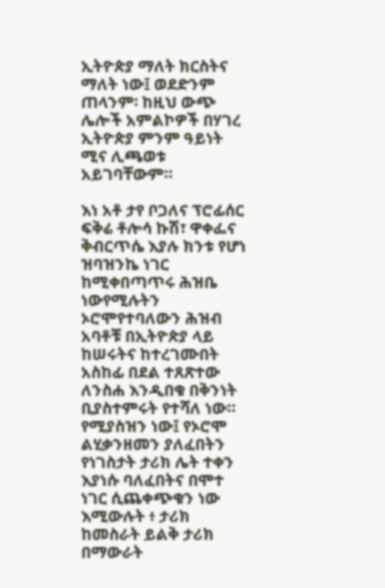ኢትዮጵያ ማለት ክርስትና ማለት ነው፤ ወደድንም ጠላንም፡ ከዚህ ውጭ ሌሎች አምልኮዎች በሃገረ ኢትዮጵያ ምንም ዓይነት ሚና ሊጫወቱ አይገባቸውም።

እነ አቶ ታየ ቦጋለና ፕሮፊሰር ፍቅሬ ቶሎሳ ኩሽ፣ ዋቀፌና ቅብርጥሴ እያሉ ክንቱ የሆነ ዝባዝንኬ ነገር ከሚቀበጣጥሩ ሕዝቤ ነውየሚሉትን ኦሮሞየተባለውን ሕዝብ አባቶቹ በኢትዮጵያ ላይ ከሠሩትና ከተረገሙበት አስከፊ በደል ተጸጽተው ለንስሐ እንዲበቁ በቅንነት ቢያስተምሩት የተሻለ ነው። የሚያስዝን ነው፤ የኦሮሞ ልሂቃንዘመን ያለፈበትን የነገስታት ታሪክ ሌት ተቀን እያነሱ ባለፈበትና በሞተ ነገር ሲጨቀጭቁን ነው እሚውሉት ፥ ታሪክ ከመስራት ይልቅ ታሪክ በማውራት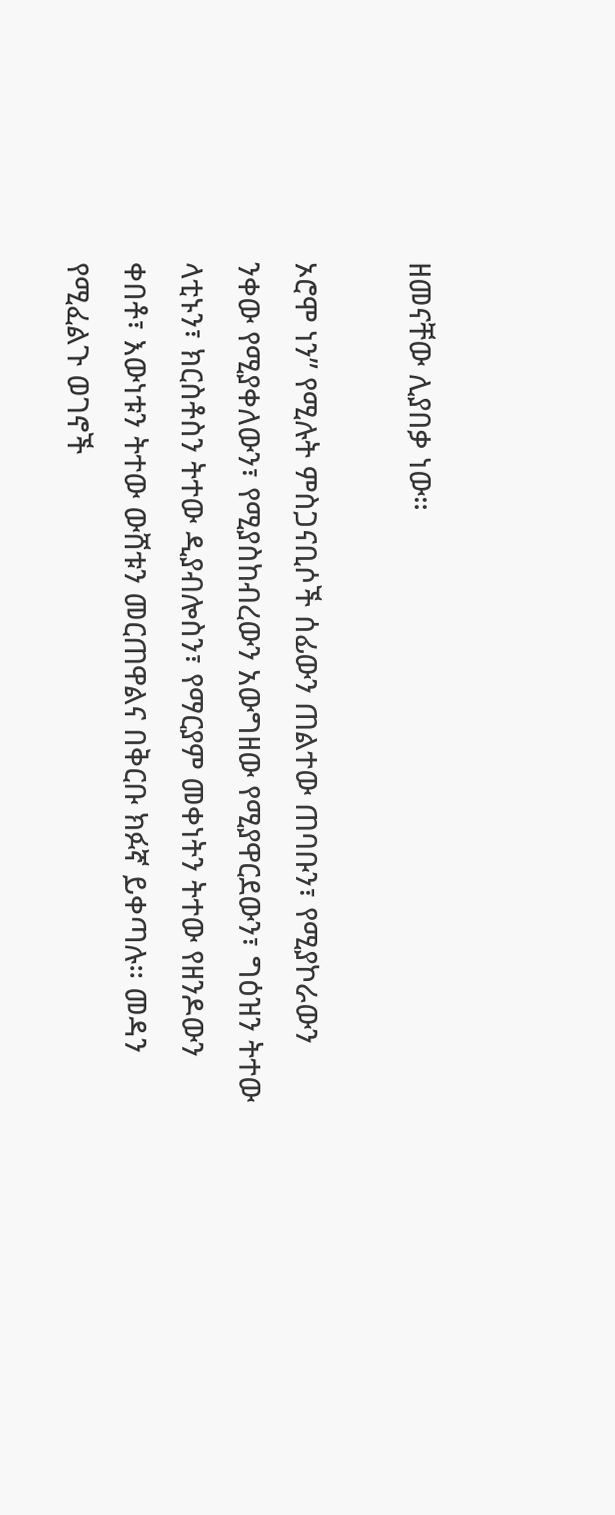ዘመናቸው ሊያበቃ ነው።

ኦሮሞ ነን” የሚሉት ምስጋናቢሶች ሰፊውን ጠልተው ጠባቡን፣ የሚያኮራውን ንቀው የሚያቀለውን፣ የሚያስከብረውን አውግዘው የሚያዋርደውን፣ ግዕዝን ትተው ላቲኑን፣ ክርስቶስን ትተው ዲያብሎስን፣ የማርያም መቀነትን ትተው የዘንዶውን ቀበቶ፣ እውነቱን ትተው ውሸቱን መርጠዋልና በቅርቡ ክፉኛ ይቀጣሉ። መዳን የሚፈልጉ ወገኖች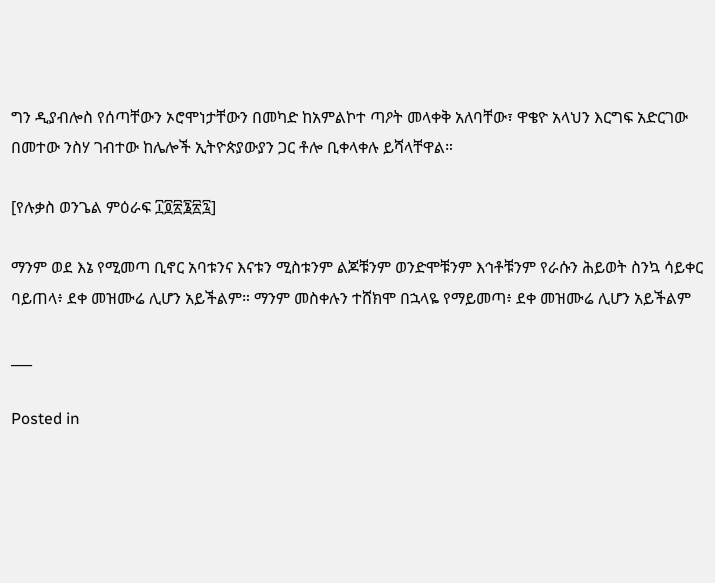ግን ዲያብሎስ የሰጣቸውን ኦሮሞነታቸውን በመካድ ከአምልኮተ ጣዖት መላቀቅ አለባቸው፣ ዋቄዮ አላህን እርግፍ አድርገው በመተው ንስሃ ገብተው ከሌሎች ኢትዮጵያውያን ጋር ቶሎ ቢቀላቀሉ ይሻላቸዋል።

[የሉቃስ ወንጌል ምዕራፍ ፲፬፳፮፳፯]

ማንም ወደ እኔ የሚመጣ ቢኖር አባቱንና እናቱን ሚስቱንም ልጆቹንም ወንድሞቹንም እኅቶቹንም የራሱን ሕይወት ስንኳ ሳይቀር ባይጠላ፥ ደቀ መዝሙሬ ሊሆን አይችልም። ማንም መስቀሉን ተሸክሞ በኋላዬ የማይመጣ፥ ደቀ መዝሙሬ ሊሆን አይችልም

___

Posted in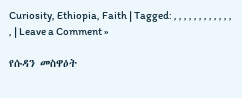Curiosity, Ethiopia, Faith | Tagged: , , , , , , , , , , , , , | Leave a Comment »

የሱዳን መስዋዕት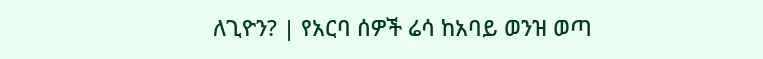ለጊዮን? | የአርባ ሰዎች ሬሳ ከአባይ ወንዝ ወጣ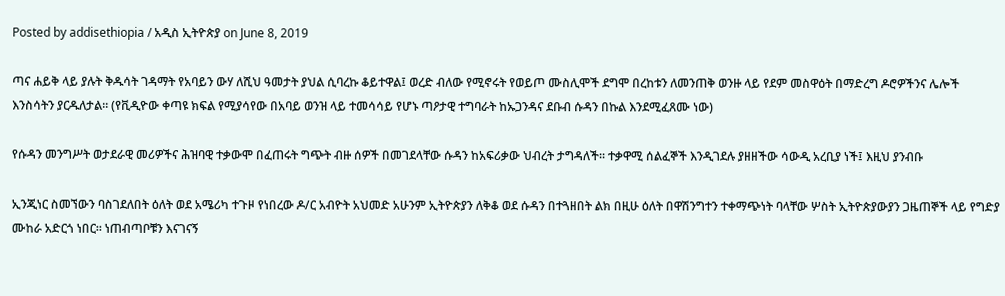Posted by addisethiopia / አዲስ ኢትዮጵያ on June 8, 2019

ጣና ሐይቅ ላይ ያሉት ቅዱሳት ገዳማት የአባይን ውሃ ለሺህ ዓመታት ያህል ሲባረኩ ቆይተዋል፤ ወረድ ብለው የሚኖሩት የወይጦ ሙስሊሞች ደግሞ በረከቱን ለመንጠቅ ወንዙ ላይ የደም መስዋዕት በማድረግ ዶሮዎችንና ሌሎች እንስሳትን ያርዱለታል። (የቪዲዮው ቀጣዩ ክፍል የሚያሳየው በአባይ ወንዝ ላይ ተመሳሳይ የሆኑ ጣዖታዊ ተግባራት ከኡጋንዳና ደቡብ ሱዳን በኩል እንደሚፈጸሙ ነው)

የሱዳን መንግሥት ወታደራዊ መሪዎችና ሕዝባዊ ተቃውሞ በፈጠሩት ግጭት ብዙ ሰዎች በመገደላቸው ሱዳን ከአፍሪቃው ህብረት ታግዳለች። ተቃዋሚ ሰልፈኞች እንዲገደሉ ያዘዘችው ሳውዲ አረቢያ ነች፤ እዚህ ያንብቡ

ኢንጂነር ስመኘውን ባስገደለበት ዕለት ወደ አሜሪካ ተጉዞ የነበረው ዶ/ር አብዮት አህመድ አሁንም ኢትዮጵያን ለቅቆ ወደ ሱዳን በተጓዘበት ልክ በዚሁ ዕለት በዋሽንግተን ተቀማጭነት ባላቸው ሦስት ኢትዮጵያውያን ጋዜጠኞች ላይ የግድያ ሙከራ አድርጎ ነበር። ነጠብጣቦቹን እናገናኝ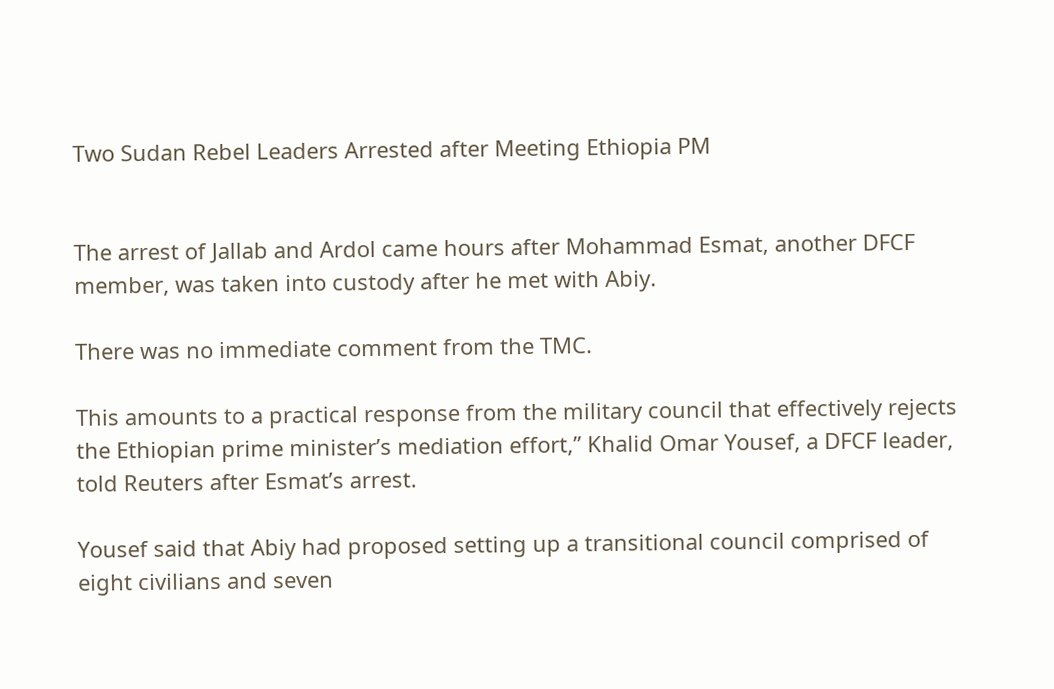Two Sudan Rebel Leaders Arrested after Meeting Ethiopia PM


The arrest of Jallab and Ardol came hours after Mohammad Esmat, another DFCF member, was taken into custody after he met with Abiy.

There was no immediate comment from the TMC.

This amounts to a practical response from the military council that effectively rejects the Ethiopian prime minister’s mediation effort,” Khalid Omar Yousef, a DFCF leader, told Reuters after Esmat’s arrest.

Yousef said that Abiy had proposed setting up a transitional council comprised of eight civilians and seven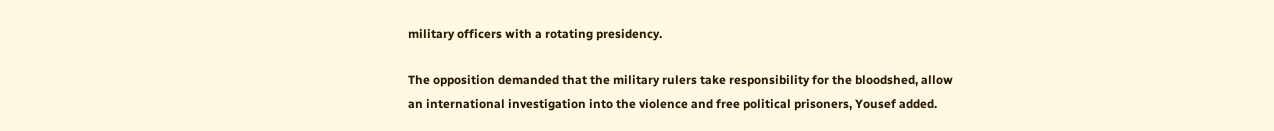military officers with a rotating presidency.

The opposition demanded that the military rulers take responsibility for the bloodshed, allow an international investigation into the violence and free political prisoners, Yousef added.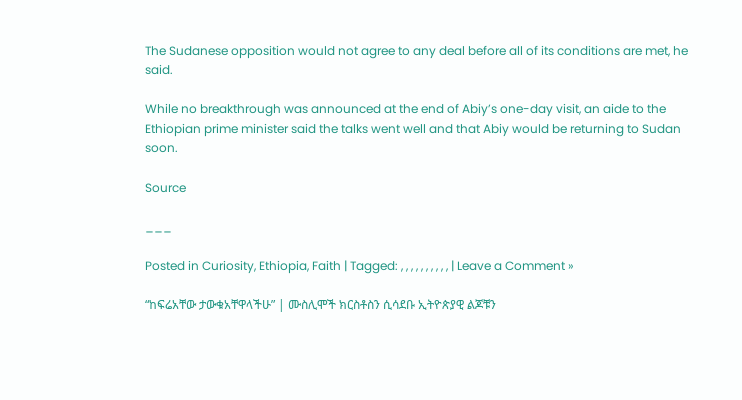The Sudanese opposition would not agree to any deal before all of its conditions are met, he said.

While no breakthrough was announced at the end of Abiy’s one-day visit, an aide to the Ethiopian prime minister said the talks went well and that Abiy would be returning to Sudan soon.

Source

___

Posted in Curiosity, Ethiopia, Faith | Tagged: , , , , , , , , , , | Leave a Comment »

“ከፍሬአቸው ታውቁአቸዋላችሁ” | ሙስሊሞች ክርስቶስን ሲሳደቡ ኢትዮጵያዊ ልጆቹን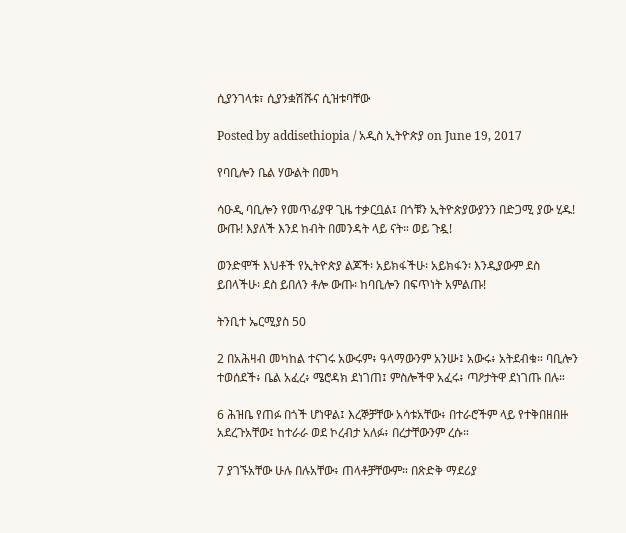ሲያንገላቱ፣ ሲያንቋሽሹና ሲዝቱባቸው

Posted by addisethiopia / አዲስ ኢትዮጵያ on June 19, 2017

የባቢሎን ቤል ሃውልት በመካ

ሳዑዲ ባቢሎን የመጥፊያዋ ጊዜ ተቃርቧል፤ በጎቹን ኢትዮጵያውያንን በድጋሚ ያው ሂዱ! ውጡ! እያለች እንደ ከብት በመንዳት ላይ ናት። ወይ ጉዷ!

ወንድሞች እህቶች የኢትዮጵያ ልጆች፡ አይክፋችሁ፡ አይክፋን፡ እንዲያውም ደስ ይበላችሁ፡ ደስ ይበለን ቶሎ ውጡ፡ ከባቢሎን በፍጥነት አምልጡ!

ትንቢተ ኤርሚያስ 50

2 በአሕዛብ መካከል ተናገሩ አውሩም፥ ዓላማውንም አንሡ፤ አውሩ፥ አትደብቁ። ባቢሎን ተወሰደች፥ ቤል አፈረ፥ ሜሮዳክ ደነገጠ፤ ምስሎችዋ አፈሩ፥ ጣዖታትዋ ደነገጡ በሉ።

6 ሕዝቤ የጠፉ በጎች ሆነዋል፤ እረኞቻቸው አሳቱአቸው፥ በተራሮችም ላይ የተቅበዘበዙ አደረጉአቸው፤ ከተራራ ወደ ኮረብታ አለፉ፥ በረታቸውንም ረሱ።

7 ያገኙአቸው ሁሉ በሉአቸው፥ ጠላቶቻቸውም። በጽድቅ ማደሪያ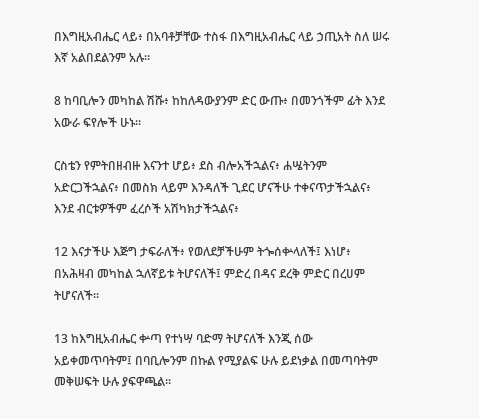በእግዚአብሔር ላይ፥ በአባቶቻቸው ተስፋ በእግዚአብሔር ላይ ኃጢአት ስለ ሠሩ እኛ አልበደልንም አሉ።

8 ከባቢሎን መካከል ሽሹ፥ ከከለዳውያንም ድር ውጡ፥ በመንጎችም ፊት እንደ አውራ ፍየሎች ሁኑ።

ርስቴን የምትበዘብዙ እናንተ ሆይ፥ ደስ ብሎአችኋልና፥ ሐሤትንም አድርጋችኋልና፥ በመስክ ላይም እንዳለች ጊደር ሆናችሁ ተቀናጥታችኋልና፥ እንደ ብርቱዎችም ፈረሶች አሽካክታችኋልና፥

12 እናታችሁ እጅግ ታፍራለች፥ የወለደቻችሁም ትጐሰቍላለች፤ እነሆ፥ በአሕዛብ መካከል ኋለኛይቱ ትሆናለች፤ ምድረ በዳና ደረቅ ምድር በረሀም ትሆናለች።

13 ከእግዚአብሔር ቍጣ የተነሣ ባድማ ትሆናለች እንጂ ሰው አይቀመጥባትም፤ በባቢሎንም በኩል የሚያልፍ ሁሉ ይደነቃል በመጣባትም መቅሠፍት ሁሉ ያፍዋጫል።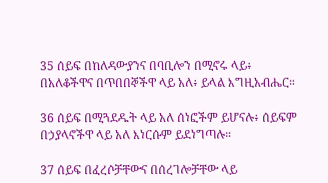35 ሰይፍ በከለዳውያንና በባቢሎን በሚኖሩ ላይ፥ በአለቆችዋና በጥበበኞችዋ ላይ አለ፥ ይላል እግዚአብሔር።

36 ሰይፍ በሚጓደዱት ላይ አለ ሰነፎችም ይሆናሉ፥ ሰይፍም በኃያላኖችዋ ላይ አለ እነርሱም ይደነግጣሉ።

37 ሰይፍ በፈረሶቻቸውና በሰረገሎቻቸው ላይ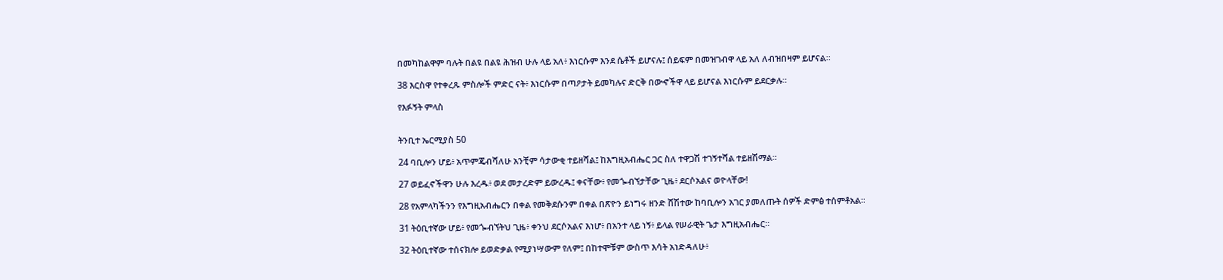በመካከልዋም ባሉት በልዩ በልዩ ሕዝብ ሁሉ ላይ አለ፥ እነርሱም እንደ ሴቶች ይሆናሉ፤ ሰይፍም በመዝገብዋ ላይ አለ ለብዝበዛም ይሆናል።

38 እርስዋ የተቀረጹ ምስሎች ምድር ናት፥ እነርሱም በጣዖታት ይመካሉና ድርቅ በውኆችዋ ላይ ይሆናል እነርሱም ይደርቃሉ።

የእፉኝት ምላስ


ትንቢተ ኤርሚያስ 50

24 ባቢሎን ሆይ፥ አጥምጄብሻለሁ አንቺም ሳታውቂ ተይዘሻል፤ ከእግዚአብሔር ጋር ስለ ተዋጋሽ ተገኝተሻል ተይዘሽማል።

27 ወይፈኖችዋን ሁሉ እረዱ፥ ወደ መታረድም ይውረዱ፤ ቀናቸው፥ የመጐብኘታቸው ጊዜ፥ ደርሶአልና ወዮላቸው!

28 የአምላካችንን የእግዚአብሔርን በቀል የመቅደሱንም በቀል በጽዮን ይነግሩ ዘንድ ሸሽተው ከባቢሎን አገር ያመለጡት ሰዎች ድምፅ ተሰምቶአል።

31 ትዕቢተኛው ሆይ፥ የመጐብኘትህ ጊዜ፥ ቀንህ ደርሶአልና እነሆ፥ በአንተ ላይ ነኝ፥ ይላል የሠራዊት ጌታ እግዚአብሔር።

32 ትዕቢተኛው ተሰናክሎ ይወድቃል የሚያነሣውም የለም፤ በከተሞቹም ውስጥ እሳት አነድዳለሁ፥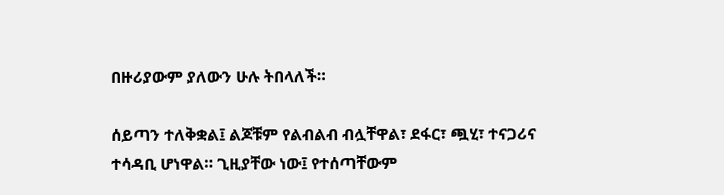በዙሪያውም ያለውን ሁሉ ትበላለች።

ሰይጣን ተለቅቋል፤ ልጆቹም የልብልብ ብሏቸዋል፣ ደፋር፣ ጯሂ፣ ተናጋሪና ተሳዳቢ ሆነዋል። ጊዚያቸው ነው፤ የተሰጣቸውም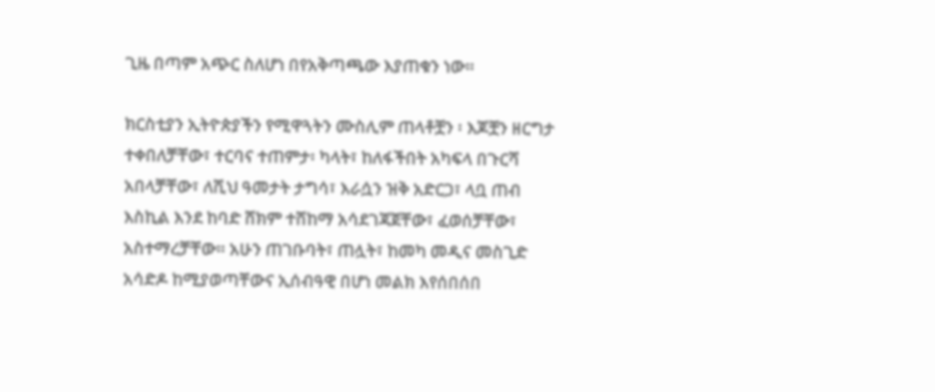ጊዜ በጣም አጭር ስለሆነ በየአቅጣጫው እያጠቁን ነው።

ክርስቲያን ኢትዮጵያችን የሚዋጓትን ሙስሊም ጠላቶቿን ፡ እጆቿን ዘርግታ ተቀበለቻቸው፣ ተርባና ተጠምታ፡ ካላት፣ ከለፋችበት አካፍላ በጉርሻ አበላቻቸው፣ ለሺህ ዓመታት ታግሳ፣ እራሷን ዝቅ አድርጋ፣ ላቧ ጠብ እስኪል እንደ ከባድ ሸክም ተሸከማ አሳደገጃጀቸው፣ ፈወሰቻቸው፣ አስተማረቻቸው። አሁን ጠገቡባት፣ ጠሏት፣ ከመካ መዲና መስጊድ አሳድዶ ከሚያወጣቸውና ኢሰብዓዊ በሆነ መልክ እየሰበሰበ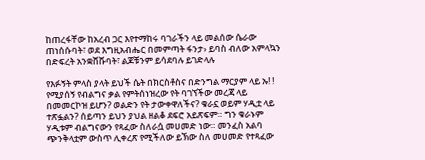ከጠረፋቸው ከአረብ ጋር እየተማከሩ ባገራችን ላይ መልሰው ሴራው ጠነሰሱባት፣ ወደ እግዚአብሔር በመምጣት ፋንታ› ይባስ ብለው አምላኳን በድፍረት አንቋሸሹባት፣ ልጆቹንም ይሳደባሉ ይገድላሉ

የእፉኝት ምላስ ያላት ይህች ሴት በክርስቶስና በድንግል ማርያም ላይ ኡ! ! የሚያሰኝ የብልግና ቃል የምትሰነዝረው የት ባገኘችው መረጃ ላይ በመመርኮዝ ይሆን? ወልድን የት ታውቀዋለችና? ቁራኗ ወይም ሃዲቷ ላይ ተጽፏልን? ሰይጣን ይህን ያህል ዘልቆ ደፍሮ አይጽፍም። ግን ቁራኑም ሃዲቱም ብልግናውን የጻፈው ስለራሷ መሀመድ ነው። መንፈስ አልባ ጭንቅላቷም ውስጥ ሊቀረጽ የሚችለው ይኽው ስለ መሀመድ የተጻፈው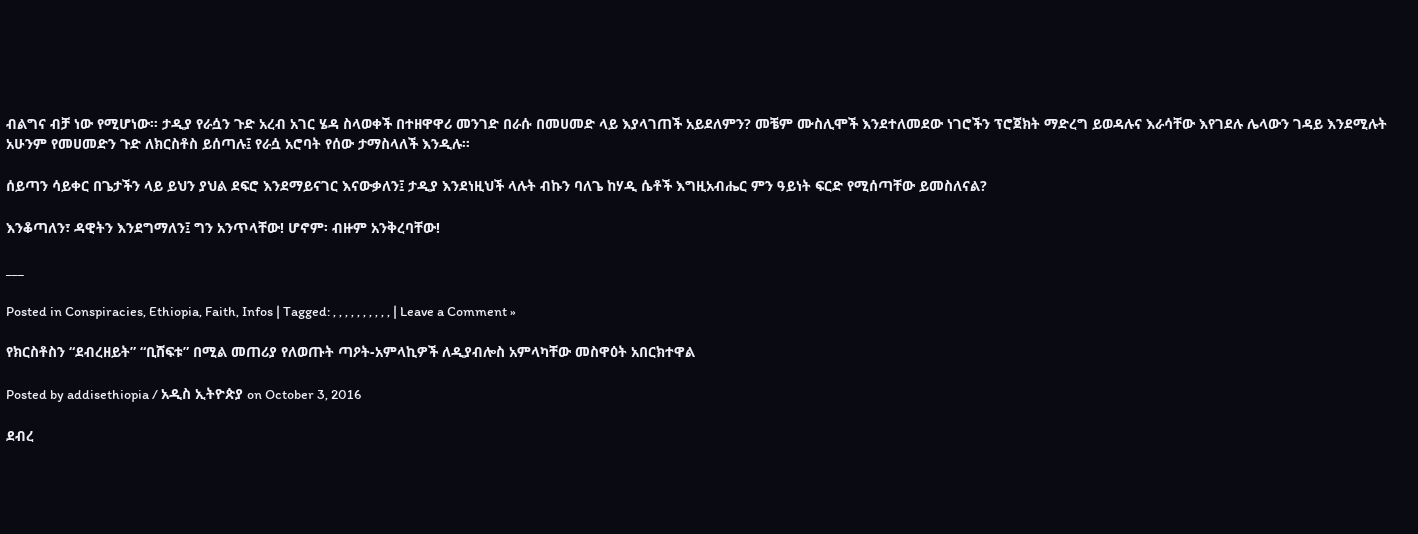ብልግና ብቻ ነው የሚሆነው። ታዲያ የራሷን ጉድ አረብ አገር ሄዳ ስላወቀች በተዘዋዋሪ መንገድ በራሱ በመሀመድ ላይ እያላገጠች አይደለምን? መቼም ሙስሊሞች እንደተለመደው ነገሮችን ፕሮጀክት ማድረግ ይወዳሉና እራሳቸው እየገደሉ ሌላውን ገዳይ እንደሚሉት አሁንም የመሀመድን ጉድ ለክርስቶስ ይሰጣሉ፤ የራሷ አሮባት የሰው ታማስላለች እንዲሉ።

ሰይጣን ሳይቀር በጌታችን ላይ ይህን ያህል ደፍሮ እንደማይናገር እናውቃለን፤ ታዲያ እንደነዚህች ላሉት ብኩን ባለጌ ከሃዲ ሴቶች እግዚአብሔር ምን ዓይነት ፍርድ የሚሰጣቸው ይመስለናል?

እንቆጣለን፣ ዳዊትን እንደግማለን፤ ግን አንጥላቸው! ሆኖም፡ ብዙም አንቅረባቸው!

___

Posted in Conspiracies, Ethiopia, Faith, Infos | Tagged: , , , , , , , , , , | Leave a Comment »

የክርስቶስን “ደብረዘይት” “ቢሸፍቱ” በሚል መጠሪያ የለወጡት ጣዖት-አምላኪዎች ለዲያብሎስ አምላካቸው መስዋዕት አበርክተዋል

Posted by addisethiopia / አዲስ ኢትዮጵያ on October 3, 2016

ደብረ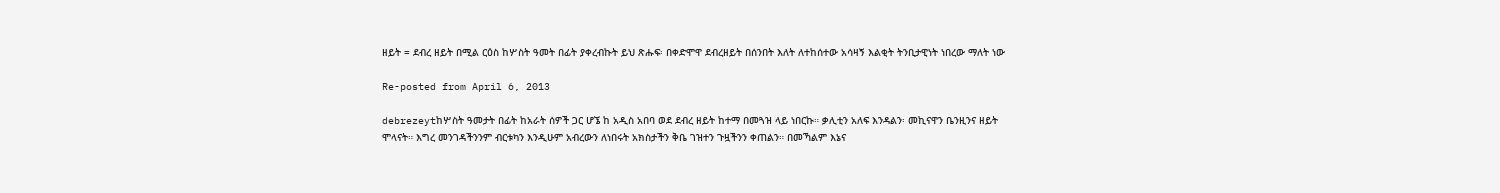ዘይት = ደብረ ዘይት በሚል ርዕስ ከሦስት ዓመት በፊት ያቀረብኩት ይህ ጽሑፍ፡ በቀድሞዋ ደብረዘይት በሰንበት እለት ለተከሰተው አሳዛኝ እልቂት ትንቢታዊነት ነበረው ማለት ነው

Re-posted from April 6, 2013

debrezeytከሦስት ዓመታት በፊት ከአራት ሰዎች ጋር ሆኜ ከ አዲስ አበባ ወደ ደብረ ዘይት ከተማ በመጓዝ ላይ ነበርኩ። ቃሊቲን አለፍ እንዳልን፡ መኪናዋን ቤንዚንና ዘይት ሞላናት። እግረ መንገዳችንንም ብርቱካን እንዲሁም አብረውን ለነበሩት አክስታችን ቅቤ ገዝተን ጉዟችንን ቀጠልን። በመኻልም እኔና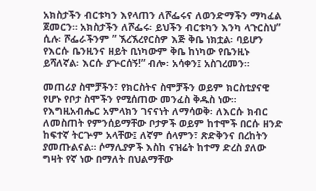አክስታችን ብርቱካን እየላጠን ለሾፌሩና ለወንድማችን ማካፈል ጀመርን። አክስታችን ለሾፌሩ፡ ይህችን ብርቱካን እንካ ላጉርስህ” ሲሉ፡ ሾፌራችንም ” ኧረኧረየርስዎ እጅ ቅቤ ነክቷል፡ ባይሆን የእርሱ ቤንዚንና ዘይት ቢነካውም ቅቤ ከነካው የቤንዚኑ ይሻለኛል፡ እርሱ ያጕርሰኝ!” ብሎ፡ አሳቀን፤ አስገረመን።

መጠሪያ ስሞቻችን፣ የክርስትና ስሞቻችን ወይም ክርስቲያናዊ የሆኑ የቦታ ስሞችን የሚሰጠው መንፈስ ቅዱስ ነው። የእግዚአብሔር አምላክን ገናናነት ለማሳወቅ፡ ለእርሱ ክብር ለመስጠት የምንሰይማቸው ቦታዎች ወይም ከተሞች በርሱ ዘንድ ከፍተኛ ትርጕም አላቸው፤ ለኛም ሰላምን፣ ጽድቅንና በረከትን ያመጡልናል። ሶማሊያዎች እስከ ናዝሬት ከተማ ድረስ ያለው ግዛት የኛ ነው በማለት በህልማቸው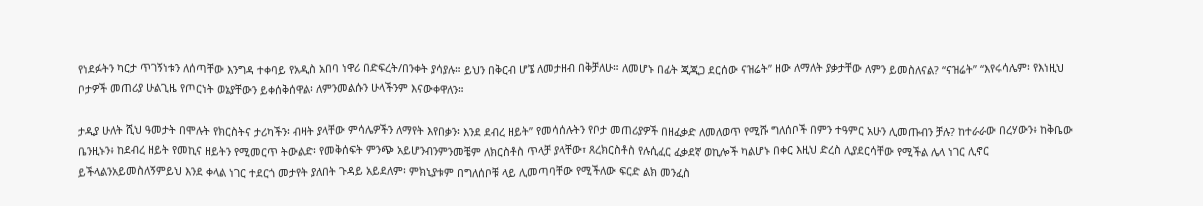የነደፉትን ካርታ ጥገኝነቱን ለሰጣቸው እንግዳ ተቀባይ የአዲስ አበባ ነዋሪ በድፍረት/በንቀት ያሳያሉ። ይህን በቅርብ ሆኜ ለመታዘብ በቅቻለሁ። ለመሆኑ በፊት ጂጂጋ ደርሰው ናዝሬት” ዘው ለማለት ያቃታቸው ለምን ይመስለናል? “ናዝሬት” “እየሩሳሌም፡ የእነዚህ ቦታዎች መጠሪያ ሁልጊዜ የጦርነት ወኔያቸውን ይቀሰቅሰዋል፡ ለምንመልሱን ሁላችንም እናውቀዋለን።

ታዲያ ሁለት ሺህ ዓመታት በሞሉት የክርስትና ታሪካችን፡ ብዛት ያላቸው ምሳሌዎችን ለማየት እየበቃን፡ እንደ ደብረ ዘይት” የመሳሰሉትን የቦታ መጠሪያዎች በዘፈቃድ ለመለወጥ የሚሹ ግለሰቦች በምን ተዓምር አሁን ሊመጡብን ቻሉ? ከተራራው በረሃውን፥ ከቅቤው ቤንዚኑን፥ ከደብረ ዘይት የመኪና ዘይትን የሚመርጥ ትውልድ፡ የመቅሰፍት ምንጭ አይሆንብንምንመቼም ለክርስቶስ ጥላቻ ያላቸው፣ ጸረክርስቶስ የሉሲፈር ፈቃደኛ ወኪሎች ካልሆኑ በቀር እዚህ ድረስ ሊያደርሳቸው የሚችል ሌላ ነገር ሊኖር ይችላልንአይመስለኝምይህ እንደ ቀላል ነገር ተደርጎ መታየት ያለበት ጉዳይ አይደለም፡ ምክኒያቱም በግለሰቦቹ ላይ ሊመጣባቸው የሚችለው ፍርድ ልክ መንፈስ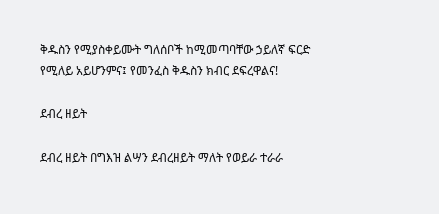ቅዱስን የሚያስቀይሙት ግለሰቦች ከሚመጣባቸው ኃይለኛ ፍርድ የሚለይ አይሆንምና፤ የመንፈስ ቅዱስን ክብር ደፍረዋልና!

ደብረ ዘይት

ደብረ ዘይት በግእዝ ልሣን ደብረዘይት ማለት የወይራ ተራራ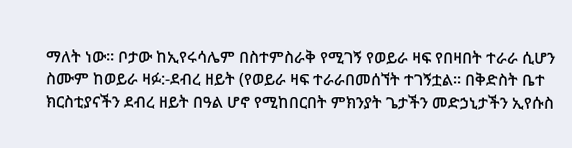ማለት ነው። ቦታው ከኢየሩሳሌም በስተምስራቅ የሚገኝ የወይራ ዛፍ የበዛበት ተራራ ሲሆን ስሙም ከወይራ ዛፉ:-ደብረ ዘይት (የወይራ ዛፍ ተራራበመሰኘት ተገኝቷል። በቅድስት ቤተ ክርስቲያናችን ደብረ ዘይት በዓል ሆኖ የሚከበርበት ምክንያት ጌታችን መድኃኒታችን ኢየሱስ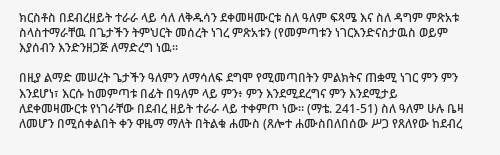ክርስቶስ በደብረዘይት ተራራ ላይ ሳለ ለቅዱሳን ደቀመዛሙርቱ ስለ ዓለም ፍጻሜ እና ስለ ዳግም ምጽአቱ ስላስተማራቸዉ በጌታችን ትምህርት መሰረት ነገረ ምጽአቱን (የመምጣቱን ነገርእንድናስታዉስ ወይም እያሰብን እንድንዘጋጅ ለማድረግ ነዉ።

በዚያ ልማድ መሠረት ጌታችን ዓለምን ለማሳለፍ ደግሞ የሚመጣበትን ምልክትና ጠቋሚ ነገር ምን ምን እንደሆነ፣ እርሱ ከመምጣቱ በፊት በዓለም ላይ ምን፥ ምን እንደሚደረግና ምን እንደሚታይ ለደቀመዛሙርቱ የነገራቸው በደብረ ዘይት ተራራ ላይ ተቀምጦ ነው። (ማቴ. 241-51) ስለ ዓለም ሁሉ ቤዛ ለመሆን በሚሰቀልበት ቀን ዋዜማ ማለት በትልቁ ሐሙስ (ጸሎተ ሐሙስበለበሰው ሥጋ የጸለየው ከደብረ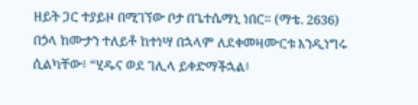ዘይት ጋር ተያይዞ በሚገኘው ቦታ በጌተሴማኒ ነበር። (ማቴ. 2636) በኃላ ከሙታን ተለይቶ ከተነሣ በኋላም ለደቀመዛሙርቱ እንዲነግሩ ሲልካቸው፥ “ሂዱና ወደ ገሊላ ይቀድማችኋል፥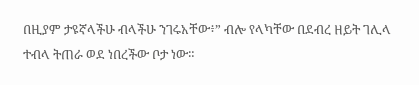በዚያም ታዩኛላችሁ ብላችሁ ንገሩአቸው፥” ብሎ የላካቸው በደብረ ዘይት ገሊላ ተብላ ትጠራ ወደ ነበረችው ቦታ ነው።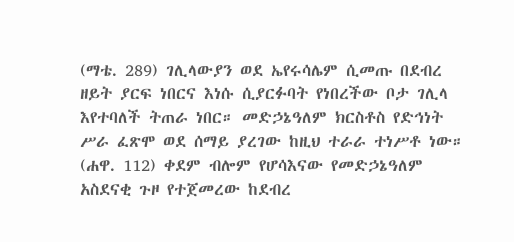(ማቴ. 289) ገሊላውያን ወደ ኤየሩሳሌም ሲመጡ በደብረ ዘይት ያርፍ ነበርና እነሱ ሲያርፉባት የነበረችው ቦታ ገሊላ እየተባለች ትጠራ ነበር። መድኃኔዓለም ክርስቶስ የድኅነት ሥራ ፈጽሞ ወደ ሰማይ ያረገው ከዚህ ተራራ ተነሥቶ ነው። (ሐዋ. 112) ቀደም ብሎም የሆሳእናው የመድኃኔዓለም አስደናቂ ጉዞ የተጀመረው ከደብረ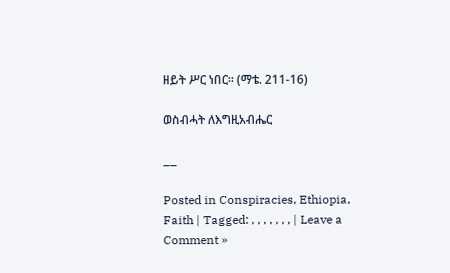ዘይት ሥር ነበር። (ማቴ. 211-16)

ወስብሓት ለእግዚአብሔር

__

Posted in Conspiracies, Ethiopia, Faith | Tagged: , , , , , , , | Leave a Comment »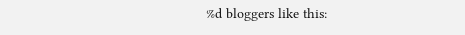%d bloggers like this: